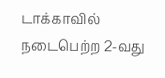டாக்காவில் நடைபெற்ற 2-வது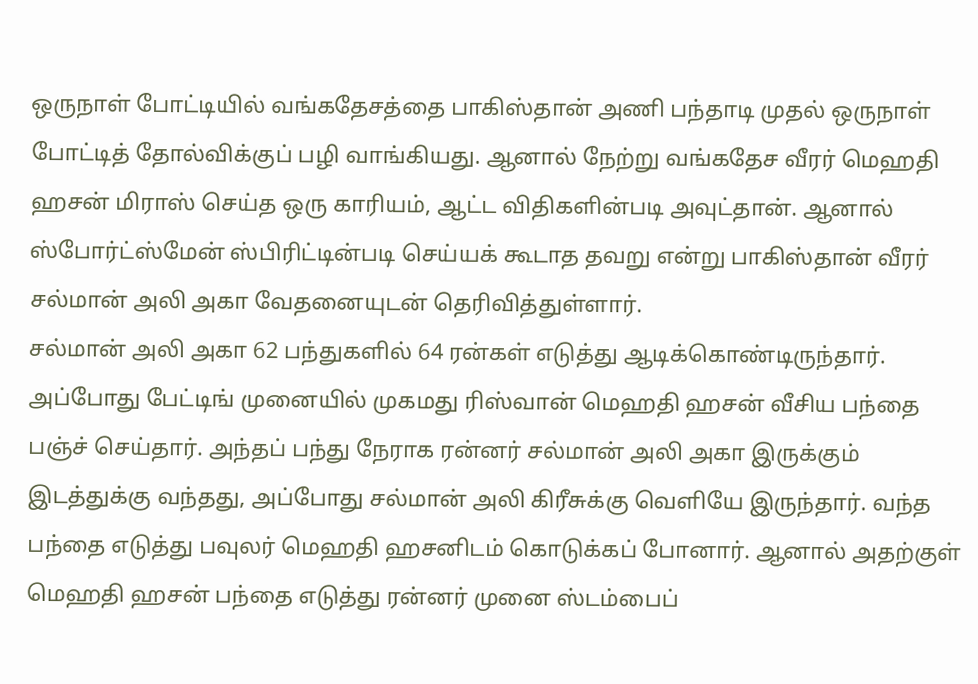ஒருநாள் போட்டியில் வங்கதேசத்தை பாகிஸ்தான் அணி பந்தாடி முதல் ஒருநாள் போட்டித் தோல்விக்குப் பழி வாங்கியது. ஆனால் நேற்று வங்கதேச வீரர் மெஹதி ஹசன் மிராஸ் செய்த ஒரு காரியம், ஆட்ட விதிகளின்படி அவுட்தான். ஆனால் ஸ்போர்ட்ஸ்மேன் ஸ்பிரிட்டின்படி செய்யக் கூடாத தவறு என்று பாகிஸ்தான் வீரர் சல்மான் அலி அகா வேதனையுடன் தெரிவித்துள்ளார்.
சல்மான் அலி அகா 62 பந்துகளில் 64 ரன்கள் எடுத்து ஆடிக்கொண்டிருந்தார். அப்போது பேட்டிங் முனையில் முகமது ரிஸ்வான் மெஹதி ஹசன் வீசிய பந்தை பஞ்ச் செய்தார். அந்தப் பந்து நேராக ரன்னர் சல்மான் அலி அகா இருக்கும் இடத்துக்கு வந்தது, அப்போது சல்மான் அலி கிரீசுக்கு வெளியே இருந்தார். வந்த பந்தை எடுத்து பவுலர் மெஹதி ஹசனிடம் கொடுக்கப் போனார். ஆனால் அதற்குள் மெஹதி ஹசன் பந்தை எடுத்து ரன்னர் முனை ஸ்டம்பைப்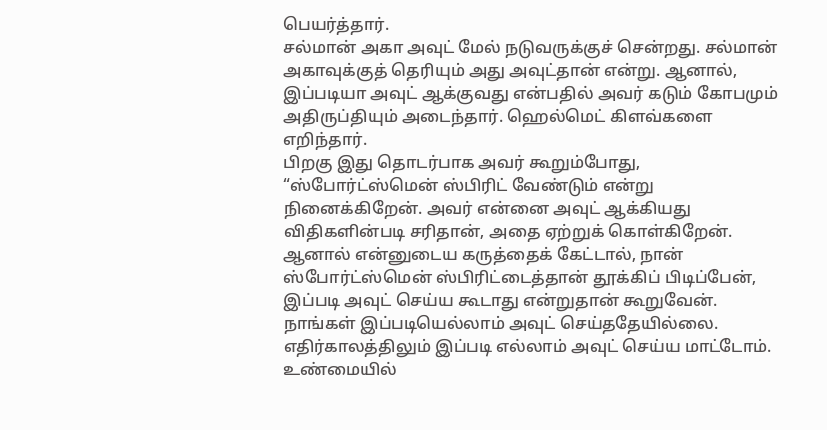பெயர்த்தார்.
சல்மான் அகா அவுட் மேல் நடுவருக்குச் சென்றது. சல்மான் அகாவுக்குத் தெரியும் அது அவுட்தான் என்று. ஆனால், இப்படியா அவுட் ஆக்குவது என்பதில் அவர் கடும் கோபமும் அதிருப்தியும் அடைந்தார். ஹெல்மெட் கிளவ்களை எறிந்தார்.
பிறகு இது தொடர்பாக அவர் கூறும்போது, “ஸ்போர்ட்ஸ்மென் ஸ்பிரிட் வேண்டும் என்று நினைக்கிறேன். அவர் என்னை அவுட் ஆக்கியது விதிகளின்படி சரிதான், அதை ஏற்றுக் கொள்கிறேன். ஆனால் என்னுடைய கருத்தைக் கேட்டால், நான் ஸ்போர்ட்ஸ்மென் ஸ்பிரிட்டைத்தான் தூக்கிப் பிடிப்பேன், இப்படி அவுட் செய்ய கூடாது என்றுதான் கூறுவேன். நாங்கள் இப்படியெல்லாம் அவுட் செய்ததேயில்லை. எதிர்காலத்திலும் இப்படி எல்லாம் அவுட் செய்ய மாட்டோம்.
உண்மையில்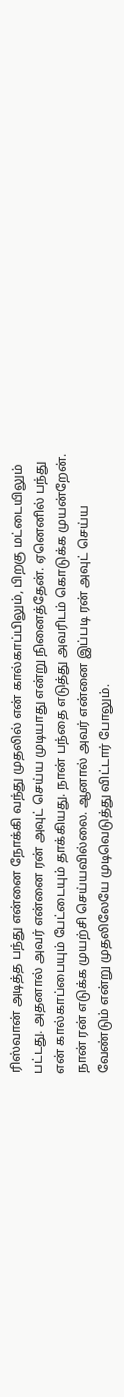ரிஸ்வான் அடித்த பந்து என்னை நோக்கி வந்து முதலில் என் கால்காப்பிலும், பிறகு மட்டையிலும் பட்டது. அதனால் அவர் என்னை ரன் அவுட் செய்ய முடியாது என்று நினைத்தேன். ஏனெனில் பந்து என் கால்காப்பையும் பேட்டையும் தாக்கியது. நான் பந்தை எடுத்து அவரிடம் கொடுக்க முயன்றேன். நான் ரன் எடுக்க முயற்சி செய்யவில்லை. ஆனால் அவர் என்னை இப்படி ரன் அவுட் செய்ய வேண்டும் என்று முதலிலேயே முடிவெடுத்து விட்டார் போலும்.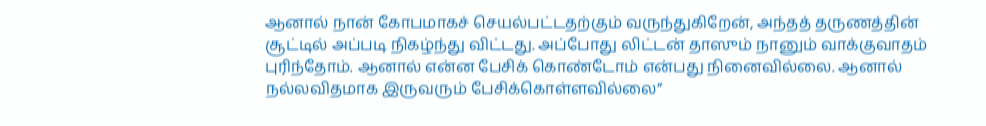ஆனால் நான் கோபமாகச் செயல்பட்டதற்கும் வருந்துகிறேன், அந்தத் தருணத்தின் சூட்டில் அப்படி நிகழ்ந்து விட்டது. அப்போது லிட்டன் தாஸும் நானும் வாக்குவாதம் புரிந்தோம். ஆனால் என்ன பேசிக் கொண்டோம் என்பது நினைவில்லை. ஆனால் நல்லவிதமாக இருவரும் பேசிக்கொள்ளவில்லை”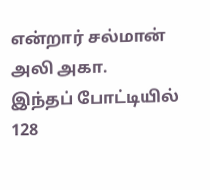என்றார் சல்மான் அலி அகா.
இந்தப் போட்டியில் 128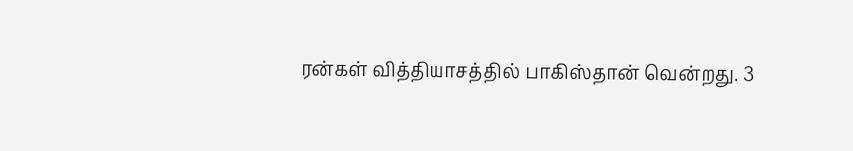ரன்கள் வித்தியாசத்தில் பாகிஸ்தான் வென்றது. 3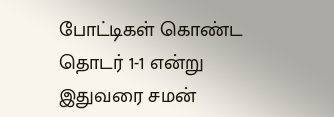போட்டிகள் கொண்ட தொடர் 1-1 என்று இதுவரை சமன்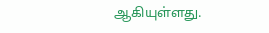ஆகியுள்ளது.